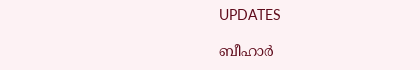UPDATES

ബീഹാര്‍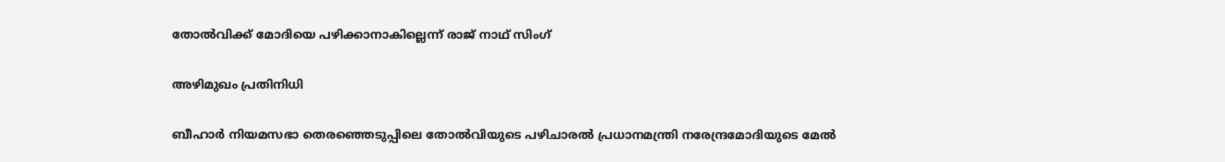തോല്‍വിക്ക് മോദിയെ പഴിക്കാനാകില്ലെന്ന് രാജ് നാഥ് സിംഗ്

അഴിമുഖം പ്രതിനിധി

ബീഹാര്‍ നിയമസഭാ തെരഞ്ഞെടുപ്പിലെ തോല്‍വിയുടെ പഴിചാരല്‍ പ്രധാനമന്ത്രി നരേന്ദ്രമോദിയുടെ മേല്‍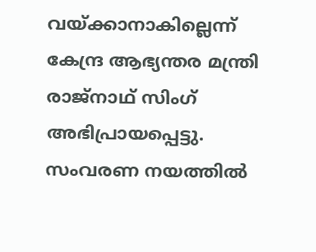വയ്ക്കാനാകില്ലെന്ന് കേന്ദ്ര ആഭ്യന്തര മന്ത്രി രാജ്‌നാഥ് സിംഗ് അഭിപ്രായപ്പെട്ടു. സംവരണ നയത്തില്‍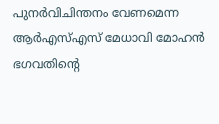പുനര്‍വിചിന്തനം വേണമെന്ന ആര്‍എസ്എസ് മേധാവി മോഹന്‍ ഭഗവതിന്റെ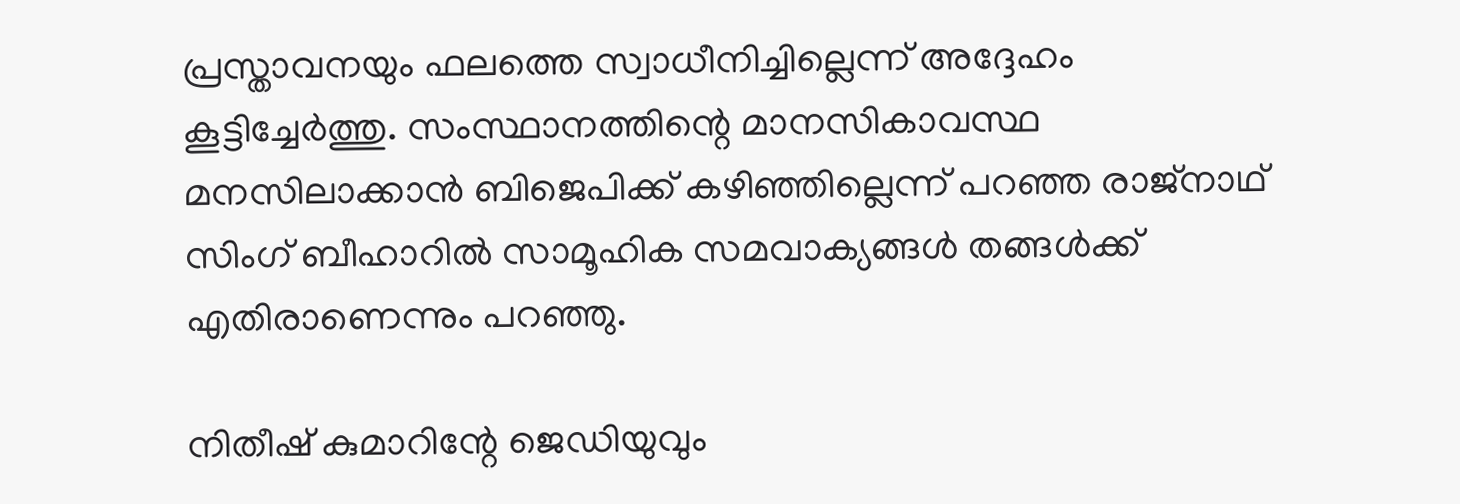പ്രസ്താവനയും ഫലത്തെ സ്വാധീനിച്ചില്ലെന്ന് അദ്ദേഹം കൂട്ടിച്ചേര്‍ത്തു. സംസ്ഥാനത്തിന്റെ മാനസികാവസ്ഥ മനസിലാക്കാന്‍ ബിജെപിക്ക് കഴിഞ്ഞില്ലെന്ന് പറഞ്ഞ രാജ്‌നാഥ് സിംഗ് ബീഹാറില്‍ സാമൂഹിക സമവാക്യങ്ങള്‍ തങ്ങള്‍ക്ക് എതിരാണെന്നും പറഞ്ഞു.

നിതീഷ് കുമാറിന്റേ ജെഡിയുവും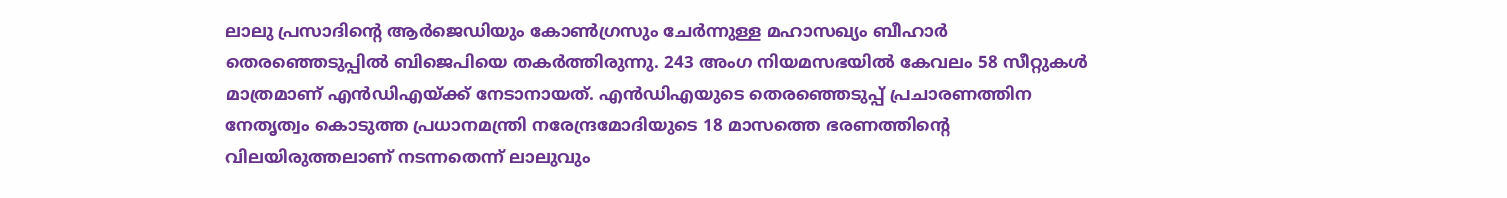ലാലു പ്രസാദിന്റെ ആര്‍ജെഡിയും കോണ്‍ഗ്രസും ചേര്‍ന്നുള്ള മഹാസഖ്യം ബീഹാര്‍ തെരഞ്ഞെടുപ്പില്‍ ബിജെപിയെ തകര്‍ത്തിരുന്നു. 243 അംഗ നിയമസഭയില്‍ കേവലം 58 സീറ്റുകള്‍ മാത്രമാണ് എന്‍ഡിഎയ്ക്ക് നേടാനായത്. എന്‍ഡിഎയുടെ തെരഞ്ഞെടുപ്പ് പ്രചാരണത്തിന നേതൃത്വം കൊടുത്ത പ്രധാനമന്ത്രി നരേന്ദ്രമോദിയുടെ 18 മാസത്തെ ഭരണത്തിന്റെ വിലയിരുത്തലാണ് നടന്നതെന്ന് ലാലുവും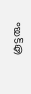കൂട്ടരും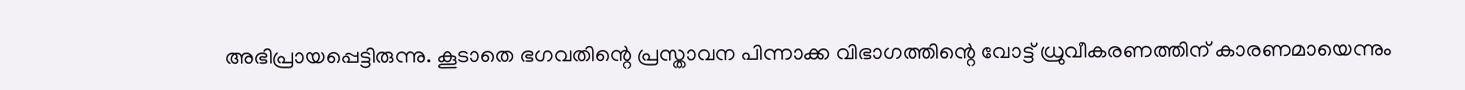അഭിപ്രായപ്പെട്ടിരുന്നു. കൂടാതെ ഭഗവതിന്റെ പ്രസ്താവന പിന്നാക്ക വിഭാഗത്തിന്റെ വോട്ട് ധ്രുവീകരണത്തിന് കാരണമായെന്നും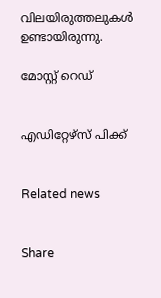വിലയിരുത്തലുകള്‍ ഉണ്ടായിരുന്നു.

മോസ്റ്റ് റെഡ്


എഡിറ്റേഴ്സ് പിക്ക്


Related news


Share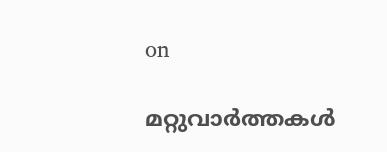on

മറ്റുവാര്‍ത്തകള്‍